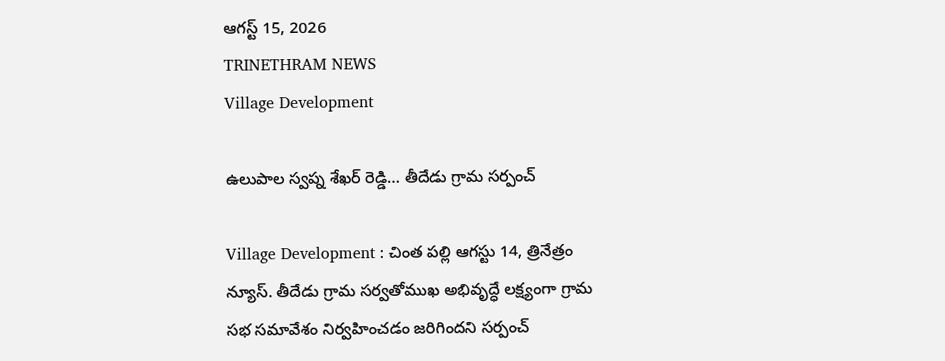ఆగస్ట్ 15, 2026
TRINETHRAM NEWS
Village Development

ఉలుపాల స్వప్న శేఖర్ రెడ్డి… తీదేడు గ్రామ సర్పంచ్

Village Development : చింత పల్లి ఆగస్టు 14, త్రినేత్రం న్యూస్. తీదేడు గ్రామ సర్వతోముఖ అభివృద్ధే లక్ష్యంగా గ్రామ సభ సమావేశం నిర్వహించడం జరిగిందని సర్పంచ్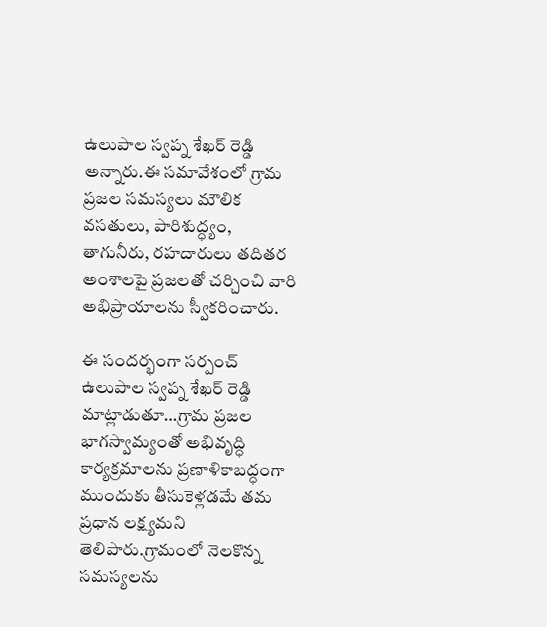ఉలుపాల స్వప్న శేఖర్ రెడ్డి అన్నారు.ఈ సమావేశంలో గ్రామ ప్రజల సమస్యలు మౌలిక వసతులు, పారిశుద్ధ్యం, తాగునీరు, రహదారులు తదితర అంశాలపై ప్రజలతో చర్చించి వారి అభిప్రాయాలను స్వీకరించారు.

ఈ సందర్భంగా సర్పంచ్ ఉలుపాల స్వప్న శేఖర్ రెడ్డి మాట్లాడుతూ…గ్రామ ప్రజల భాగస్వామ్యంతో అభివృద్ధి కార్యక్రమాలను ప్రణాళికాబద్ధంగా ముందుకు తీసుకెళ్లడమే తమ ప్రధాన లక్ష్యమని తెలిపారు.గ్రామంలో నెలకొన్న సమస్యలను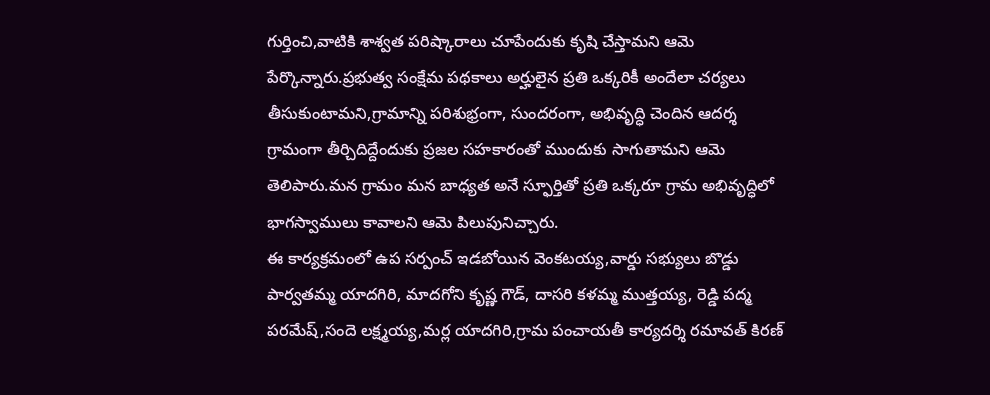గుర్తించి,వాటికి శాశ్వత పరిష్కారాలు చూపేందుకు కృషి చేస్తామని ఆమె పేర్కొన్నారు.ప్రభుత్వ సంక్షేమ పథకాలు అర్హులైన ప్రతి ఒక్కరికీ అందేలా చర్యలు తీసుకుంటామని,గ్రామాన్ని పరిశుభ్రంగా, సుందరంగా, అభివృద్ధి చెందిన ఆదర్శ గ్రామంగా తీర్చిదిద్దేందుకు ప్రజల సహకారంతో ముందుకు సాగుతామని ఆమె తెలిపారు.మన గ్రామం మన బాధ్యత అనే స్ఫూర్తితో ప్రతి ఒక్కరూ గ్రామ అభివృద్ధిలో భాగస్వాములు కావాలని ఆమె పిలుపునిచ్చారు.
ఈ కార్యక్రమంలో ఉప సర్పంచ్ ఇడబోయిన వెంకటయ్య,వార్డు సభ్యులు బొడ్డు పార్వతమ్మ యాదగిరి, మాదగోని కృష్ణ గౌడ్, దాసరి కళమ్మ ముత్తయ్య, రెడ్డి పద్మ పరమేష్,సందె లక్ష్మయ్య,మర్ల యాదగిరి,గ్రామ పంచాయతీ కార్యదర్శి రమావత్ కిరణ్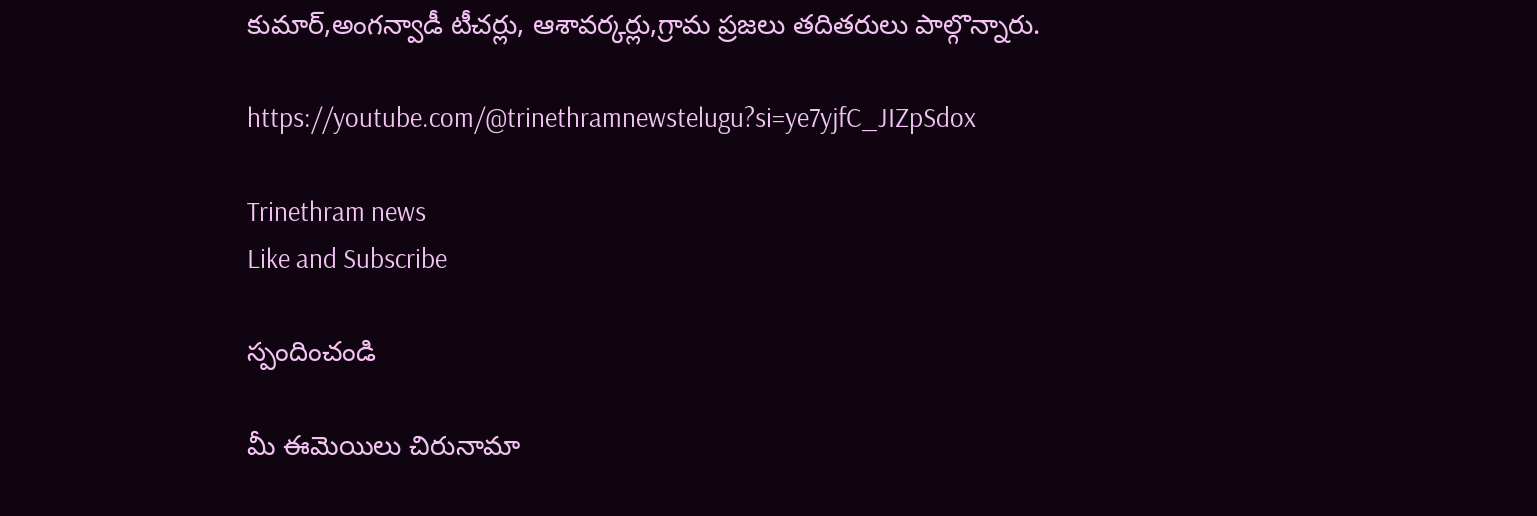కుమార్,అంగన్వాడీ టీచర్లు, ఆశావర్కర్లు,గ్రామ ప్రజలు తదితరులు పాల్గొన్నారు.

https://youtube.com/@trinethramnewstelugu?si=ye7yjfC_JIZpSdox

Trinethram news
Like and Subscribe

స్పందించండి

మీ ఈమెయిలు చిరునామా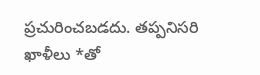ప్రచురించబడదు. తప్పనిసరి ఖాళీలు *తో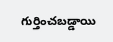గుర్తించబడ్డాయి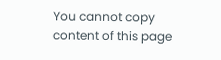You cannot copy content of this page